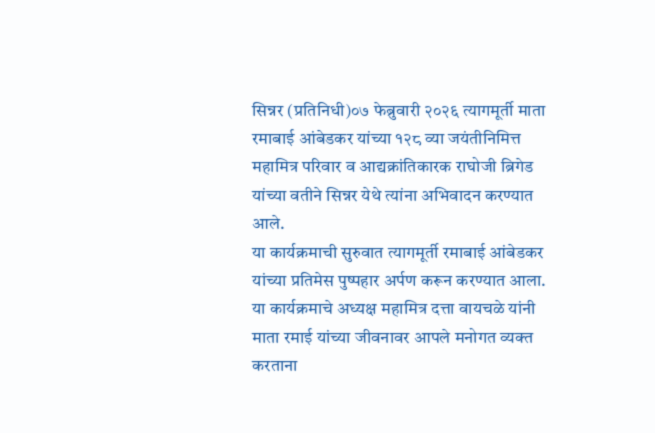सिन्नर (प्रतिनिधी)०७ फेब्रुवारी २०२६ त्यागमूर्ती माता रमाबाई आंबेडकर यांच्या १२८ व्या जयंतीनिमित्त महामित्र परिवार व आद्यक्रांतिकारक राघोजी ब्रिगेड यांच्या वतीने सिन्नर येथे त्यांना अभिवादन करण्यात आले.
या कार्यक्रमाची सुरुवात त्यागमूर्ती रमाबाई आंबेडकर यांच्या प्रतिमेस पुष्पहार अर्पण करून करण्यात आला.
या कार्यक्रमाचे अध्यक्ष महामित्र दत्ता वायचळे यांनी माता रमाई यांच्या जीवनावर आपले मनोगत व्यक्त करताना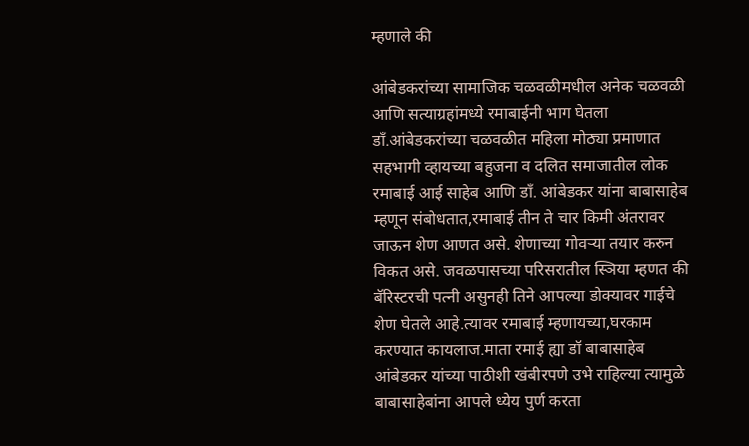म्हणाले की

आंबेडकरांच्या सामाजिक चळवळीमधील अनेक चळवळी आणि सत्याग्रहांमध्ये रमाबाईनी भाग घेतला डाँ.आंबेडकरांच्या चळवळीत महिला मोठ्या प्रमाणात सहभागी व्हायच्या बहुजना व दलित समाजातील लोक रमाबाई आई साहेब आणि डाँ. आंबेडकर यांना बाबासाहेब म्हणून संबोधतात,रमाबाई तीन ते चार किमी अंतरावर जाऊन शेण आणत असे. शेणाच्या गोवऱ्या तयार करुन विकत असे. जवळपासच्या परिसरातील स्ञिया म्हणत की बॅरिस्टरची पत्नी असुनही तिने आपल्या डोक्यावर गाईचे शेण घेतले आहे.त्यावर रमाबाई म्हणायच्या,घरकाम करण्यात कायलाज.माता रमाई ह्या डॉ बाबासाहेब आंबेडकर यांच्या पाठीशी खंबीरपणे उभे राहिल्या त्यामुळे बाबासाहेबांना आपले ध्येय पुर्ण करता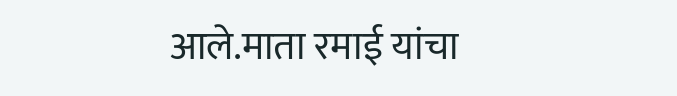आले.माता रमाई यांचा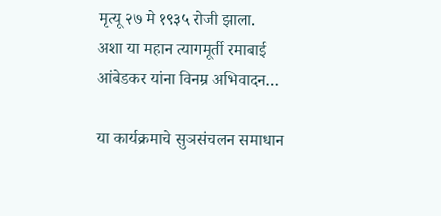मृत्यू २७ मे १९३५ रोजी झाला.
अशा या महान त्यागमूर्ती रमाबाई आंबेडकर यांना विनम्र अभिवादन…

या कार्यक्रमाचे सुञसंचलन समाधान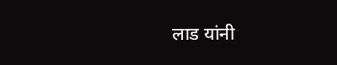लाड यांनी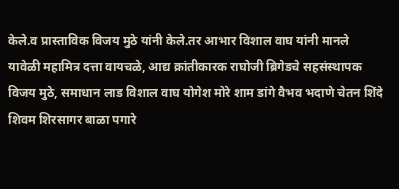केले.व प्रास्ताविक विजय मुठे यांनी केले.तर आभार विशाल वाघ यांनी मानले
यावेळी महामित्र दत्ता वायचळे, आद्य क्रांतीकारक राघोजी ब्रिगेडचे सहसंस्थापक विजय मुठे, समाधान लाड विशाल वाघ योगेश मोरे शाम डांगे वैभव भदाणे चेतन शिंदे शिवम शिरसागर बाळा पगारे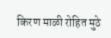किरण माळी रोहित मुठे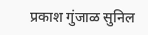प्रकाश गुंजाळ सुनिल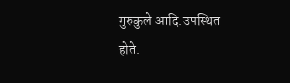गुरुकुले आदि.उपस्थित होते.